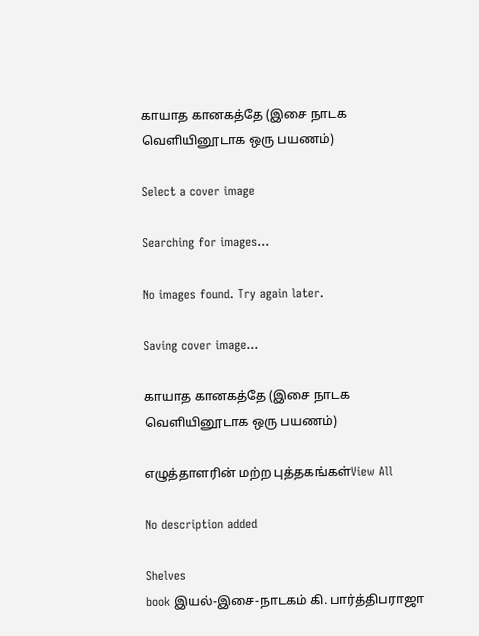காயாத கானகத்தே (இசை நாடக வெளியினூடாக ஒரு பயணம்)

Select a cover image

Searching for images...

No images found. Try again later.

Saving cover image...

காயாத கானகத்தே (இசை நாடக வெளியினூடாக ஒரு பயணம்)

எழுத்தாளரின் மற்ற புத்தகங்கள்View All

No description added

Shelves
book இயல்-இசை-நாடகம் கி. பார்த்திபராஜா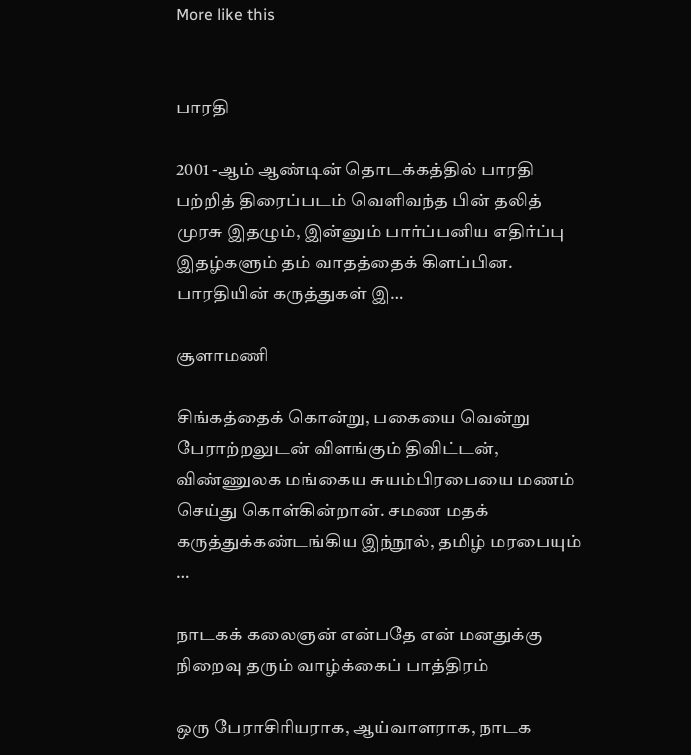More like this


பாரதி

2001 -ஆம் ஆண்டின் தொடக்கத்தில் பாரதி பற்றித் திரைப்படம் வெளிவந்த பின் தலித் முரசு இதழும், இன்னும் பார்ப்பனிய எதிர்ப்பு இதழ்களும் தம் வாதத்தைக் கிளப்பின. பாரதியின் கருத்துகள் இ…

சூளாமணி

சிங்கத்தைக் கொன்று, பகையை வென்று பேராற்றலுடன் விளங்கும் திவிட்டன், விண்ணுலக மங்கைய சுயம்பிரபையை மணம் செய்து கொள்கின்றான். சமண மதக் கருத்துக்கண்டங்கிய இந்நூல், தமிழ் மரபையும் …

நாடகக் கலைஞன் என்பதே என் மனதுக்கு நிறைவு தரும் வாழ்க்கைப் பாத்திரம்

ஒரு பேராசிரியராக, ஆய்வாளராக, நாடக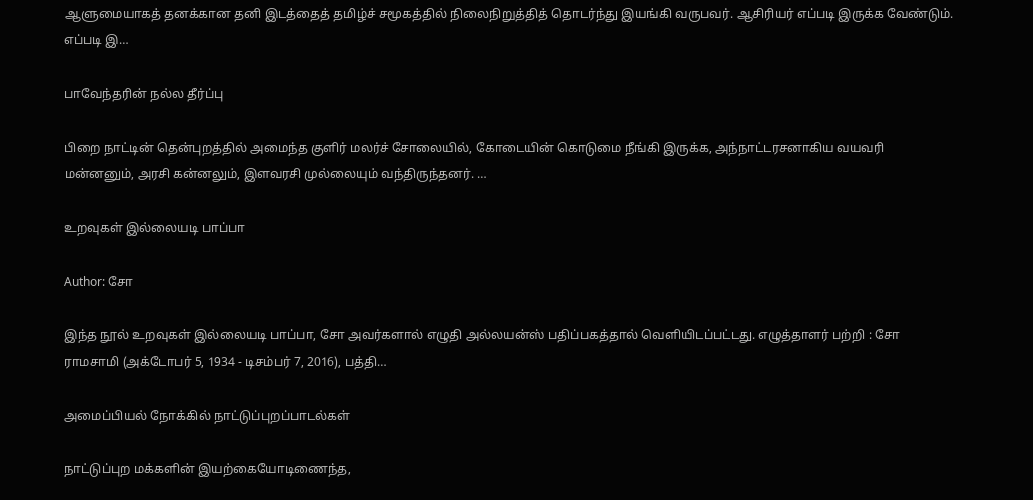ஆளுமையாகத் தனக்கான தனி இடத்தைத் தமிழ்ச் சமூகத்தில் நிலைநிறுத்தித் தொடர்ந்து இயங்கி வருபவர். ஆசிரியர் எப்படி இருக்க வேண்டும். எப்படி இ…

பாவேந்தரின் நல்ல தீர்ப்பு

பிறை நாட்டின் தென்புறத்தில் அமைந்த குளிர் மலர்ச் சோலையில், கோடையின் கொடுமை நீங்கி இருக்க, அந்நாட்டரசனாகிய வயவரி மன்னனும், அரசி கன்னலும், இளவரசி முல்லையும் வந்திருந்தனர். …

உறவுகள் இல்லையடி பாப்பா

Author: சோ

இந்த நூல் உறவுகள் இல்லையடி பாப்பா, சோ அவர்களால் எழுதி அல்லயன்ஸ் பதிப்பகத்தால் வெளியிடப்பட்டது. எழுத்தாளர் பற்றி : சோ ராமசாமி (அக்டோபர் 5, 1934 - டிசம்பர் 7, 2016), பத்தி…

அமைப்பியல் நோக்கில் நாட்டுப்புறப்பாடல்கள்

நாட்டுப்புற மக்களின் இயற்கையோடிணைந்த,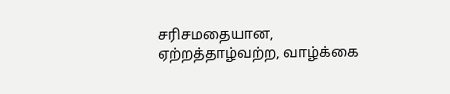சரிசமதையான, ஏற்றத்தாழ்வற்ற, வாழ்க்கை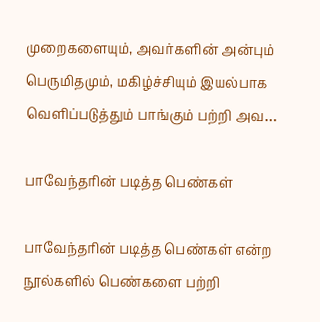முறைகளையும், அவர்களின் அன்பும் பெருமிதமும், மகிழ்ச்சியும் இயல்பாக வெளிப்படுத்தும் பாங்கும் பற்றி அவ…

பாவேந்தரின் படித்த பெண்கள்

பாவேந்தரின் படித்த பெண்கள் என்ற நூல்களில் பெண்களை பற்றி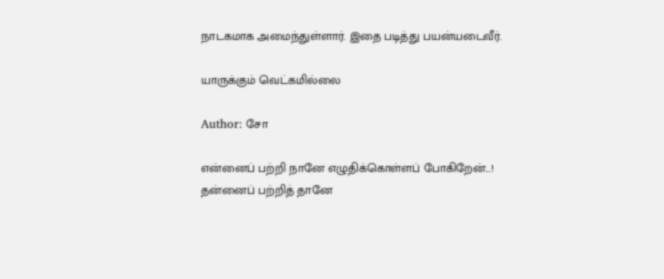நாடகமாக அமைந்துள்ளார். இதை படித்து பயன்யடைவீர்.

யாருக்கும் வெட்கமில்லை

Author: சோ

என்னைப் பற்றி நானே எழுதிக்கொள்ளப் போகிறேன்...! தன்னைப் பற்றித் தானே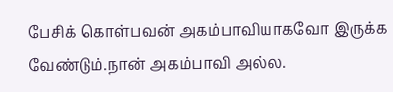பேசிக் கொள்பவன் அகம்பாவியாகவோ இருக்க வேண்டும்.நான் அகம்பாவி அல்ல.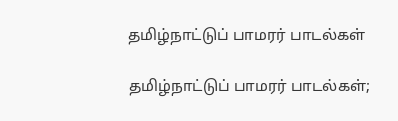தமிழ்நாட்டுப் பாமரர் பாடல்கள்

தமிழ்நாட்டுப் பாமரர் பாடல்கள்;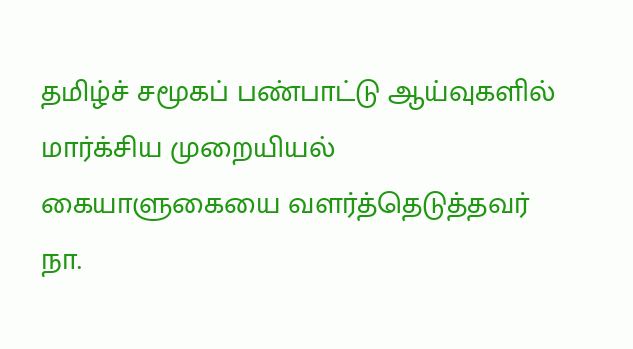தமிழ்ச் சமூகப் பண்பாட்டு ஆய்வுகளில் மார்க்சிய முறையியல் கையாளுகையை வளர்த்தெடுத்தவர் நா.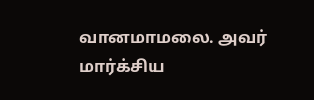வானமாமலை. அவர் மார்க்சிய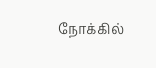நோக்கில்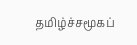தமிழ்ச்சமூகப்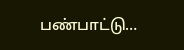பண்பாட்டு…